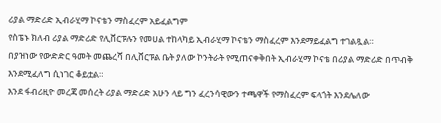ሪያል ማድሪድ ኢብራሂማ ኮናቴን ማስፈረም አይፈልግም
የስፔኑ ክለብ ሪያል ማድሪድ የሊቨርፑሉን የመሀል ተከላካይ ኢብራሂማ ኮናቴን ማስፈረም እንደማይፈልግ ተገልጿል።
በያዝነው የውድድር ዓመት መጨረሻ በሊቨርፑል ቤት ያለው ኮንትራት የሚጠናቀቅበት ኢብራሂማ ኮናቴ በሪያል ማድሪድ በጥብቅ እንደሚፈለግ ሲነገር ቆይቷል።
እንደ ፋብሪዚዮ መረጃ መሰረት ሪያል ማድሪድ አሁን ላይ ግን ፈረንሳዊውን ተጫዋች የማስፈረም ፍላጎት እንደሌለው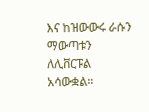እና ከዝውውሩ ራሱን ማውጣቱን ለሊቨርፑል አሳውቋል።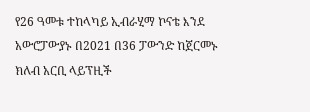የ26 ዓመቱ ተከላካይ ኢብራሂማ ኮናቴ እንደ አውሮፓውያኑ በ2021 በ36 ፓውንድ ከጀርመኑ ክለብ አርቢ ላይፕዚች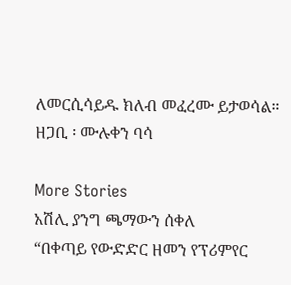ለመርሲሳይዱ ክለብ መፈረሙ ይታወሳል።
ዘጋቢ ፡ ሙሉቀን ባሳ

More Stories
አሽሊ ያንግ ጫማውን ሰቀለ
“በቀጣይ የውድድር ዘመን የፕሪምየር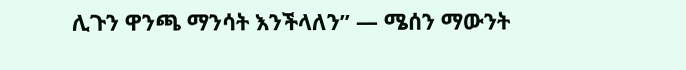ሊጉን ዋንጫ ማንሳት እንችላለን” — ሜሰን ማውንት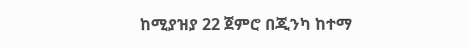ከሚያዝያ 22 ጀምሮ በጂንካ ከተማ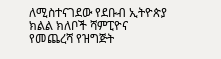ለሚስተናገደው የደቡብ ኢትዮጵያ ክልል ክለቦች ሻምፒዮና የመጨረሻ የዝግጅት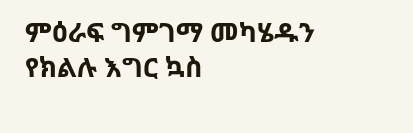ምዕራፍ ግምገማ መካሄዱን የክልሉ እግር ኳስ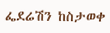ፌደሬሽን ከስታወቀ